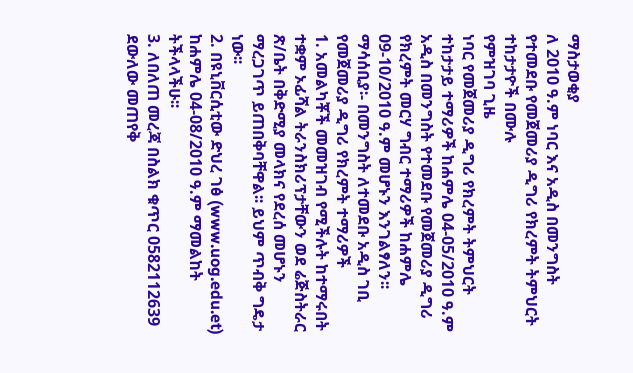ማስታወቂያ
ለ 2010 ዓ.ም ነባር እና አዲስ በመንግስት የተመደቡ የመጀመሪያ ዲግሪ የክረምት ትምህርት ተከታታዮች በሙሉ
የምዝገባ ጊዜ
ነባር የመጀመሪያ ዲግሪ የክረምት ትምህርት ተከታታይ ተማሪዎች ከሐምሌ 04-05/2010 ዓ.ም
አዲስ በመንግስት የተመደቡ የመጀመሪያ ዲግሪ የክረምት መርሃ ግብር ተማሪዎች ከሐምሌ 09-10/2010 ዓ.ም መሆኑን እንገልፃለን፡፡
ማሳሰቢያ፡- በመንግስት ለተመደቡ አዲስ ገቢ የመጀመሪያ ዲግሪ የክረምት ተማሪዎች
1. አመልካቾች መመዝገብ የሚችሉት ከተማሩበት ተቋም ኦፊሻል ትራንስክሪፕታቸውን ወደ ሬጅስትራር ጽ/ቤት በቅድሚያ መላክና የደረሰ መሆኑን ማረጋገጥ ይጠበቅባቸዋል፡፡ ይህም ጥብቅ ግዴታ ነው፡፡
2. በዩኒቨርሲቲው ድህረ ገፅ (www.uog.edu.et) ከሐምሌ 04-08/2010 ዓ.ም ማመልከት ትችላላችሁ፡፡
3. ለበለጠ መረጃ በስልክ ቁጥር 0582112639 ደውለው መጠየቅ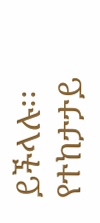ይችላሉ፡፡
የተከታታይ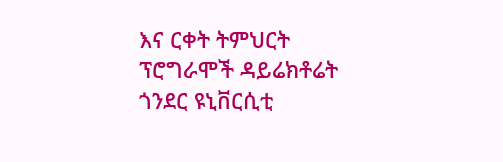እና ርቀት ትምህርት ፕሮግራሞች ዳይሬክቶሬት
ጎንደር ዩኒቨርሲቲ